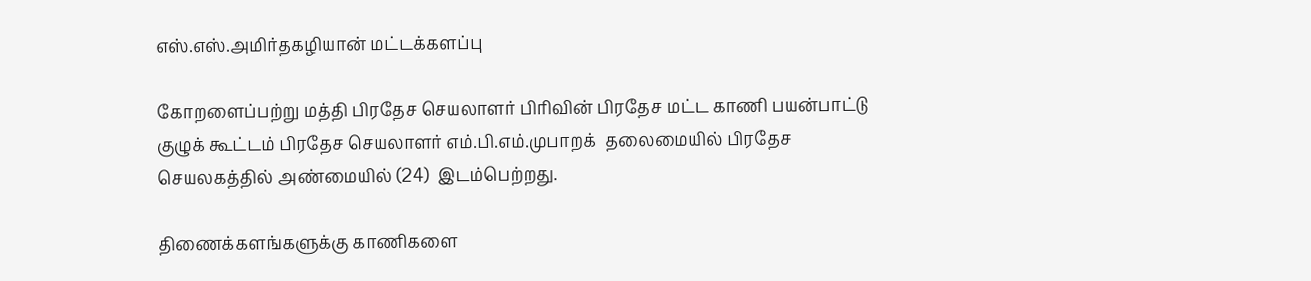எஸ்.எஸ்.அமிர்தகழியான் மட்டக்களப்பு

கோறளைப்பற்று மத்தி பிரதேச செயலாளர் பிரிவின் பிரதேச மட்ட காணி பயன்பாட்டு குழுக் கூட்டம் பிரதேச செயலாளர் எம்.பி.எம்.முபாறக்  தலைமையில் பிரதேச செயலகத்தில் அண்மையில் (24)  இடம்பெற்றது.

திணைக்களங்களுக்கு காணிகளை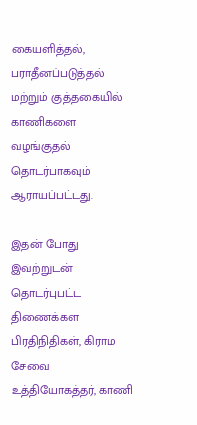கையளித்தல், பராதீனப்படுத்தல் மற்றும் குத்தகையில் காணிகளை வழங்குதல் தொடர்பாகவும் ஆராயப்பட்டது.

இதன் போது இவற்றுடன் தொடர்புபட்ட திணைக்கள பிரதிநிதிகள், கிராம சேவை உத்தியோகத்தர், காணி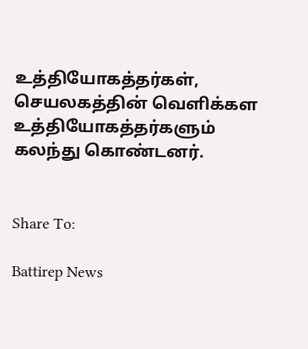உத்தியோகத்தர்கள், செயலகத்தின் வெளிக்கள உத்தியோகத்தர்களும் கலந்து கொண்டனர்.


Share To:

Battirep News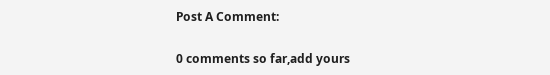Post A Comment:

0 comments so far,add yours